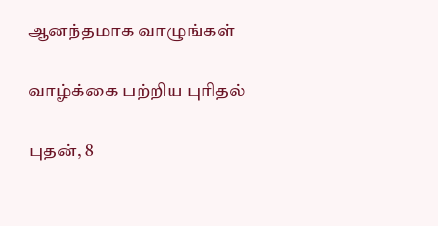ஆனந்தமாக வாழுங்கள்

வாழ்க்கை பற்றிய புரிதல்

புதன், 8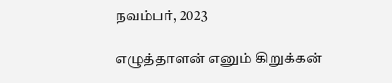நவம்பர், 2023

எழுத்தாளன் எனும் கிறுக்கன்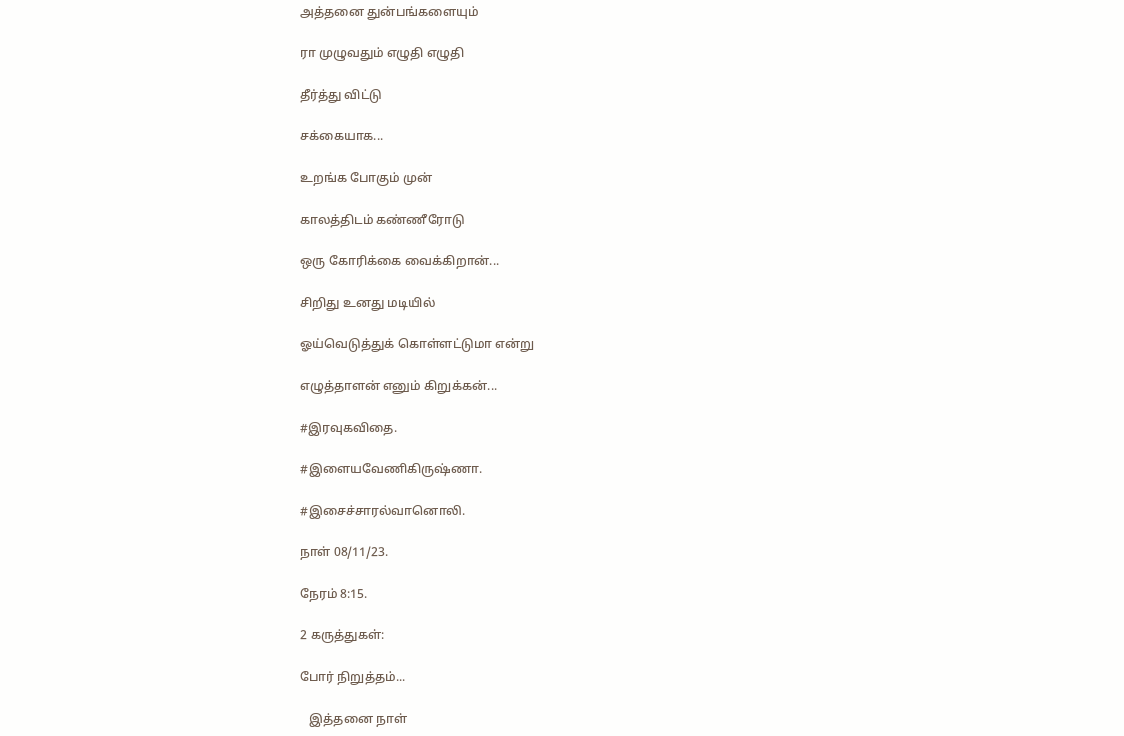அத்தனை துன்பங்களையும்

ரா முழுவதும் எழுதி எழுதி

தீர்த்து விட்டு

சக்கையாக...

உறங்க போகும் முன்

காலத்திடம் கண்ணீரோடு

ஒரு கோரிக்கை வைக்கிறான்...

சிறிது உனது மடியில்

ஓய்வெடுத்துக் கொள்ளட்டுமா என்று

எழுத்தாளன் எனும் கிறுக்கன்...

#இரவுகவிதை.

#இளையவேணிகிருஷ்ணா.

#இசைச்சாரல்வானொலி.

நாள் 08/11/23.

நேரம் 8:15.

2 கருத்துகள்:

போர் நிறுத்தம்...

   இத்தனை நாள்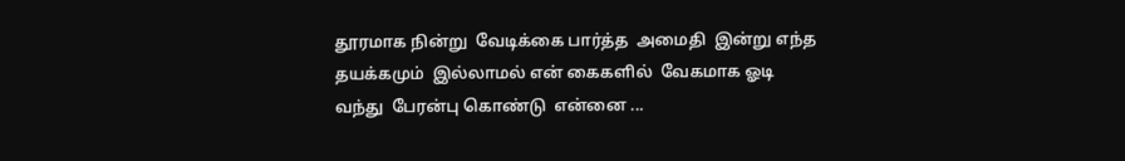தூரமாக நின்று  வேடிக்கை பார்த்த  அமைதி  இன்று எந்த தயக்கமும்  இல்லாமல் என் கைகளில்  வேகமாக ஓடி வந்து  பேரன்பு கொண்டு  என்னை ...